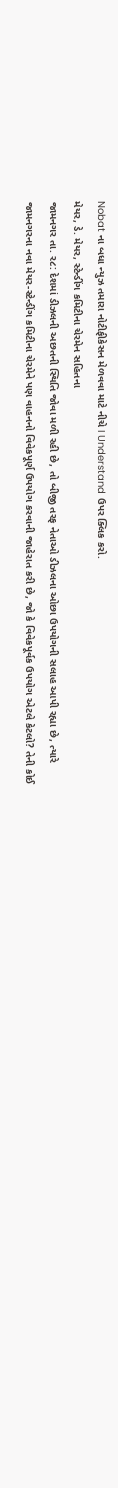Nobat ના બધા ન્યુઝ તમારા નોટીફીકેસન મેળવવા માટે નીચે I Understand ઉપર ક્લિક કરો.
મેયર, ડે. મેયર, સ્ટેન્ડીંગ કમિટીના ચેરમેન સહિતના
જામનગર તા. ર૮: દેશમાં ડીઝલની અછતની સ્થિતિ જોવા મળી રહી છે, તો બીજી તરફ નેતાઓ ડીઝલના ઓછા ઉપયોગની સલાહ આપી રહ્યા છે, ત્યારે જામનગરના નવા મેયર-સ્ટેન્ડીંગ કમિટીના ચેરમેને પણ વાહનનો વિવેકપૂર્ણ ઉપયોગ કરવાની જાહેરાત કરી છે, જો કે વિવેકપૂર્વક ઉપયોગ એટલે કેટલો? તેની કોઈ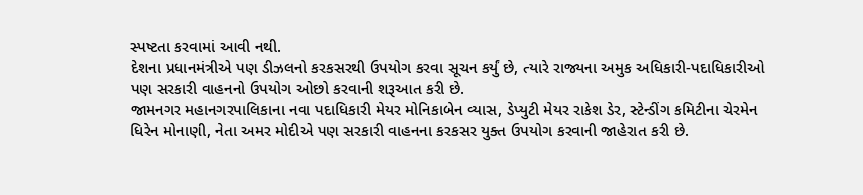સ્પષ્ટતા કરવામાં આવી નથી.
દેશના પ્રધાનમંત્રીએ પણ ડીઝલનો કરકસરથી ઉપયોગ કરવા સૂચન કર્યું છે, ત્યારે રાજ્યના અમુક અધિકારી-પદાધિકારીઓ પણ સરકારી વાહનનો ઉપયોગ ઓછો કરવાની શરૂઆત કરી છે.
જામનગર મહાનગરપાલિકાના નવા પદાધિકારી મેયર મોનિકાબેન વ્યાસ, ડેપ્યુટી મેયર રાકેશ ડેર, સ્ટેન્ડીંગ કમિટીના ચેરમેન ધિરેન મોનાણી, નેતા અમર મોદીએ પણ સરકારી વાહનના કરકસર યુક્ત ઉપયોગ કરવાની જાહેરાત કરી છે.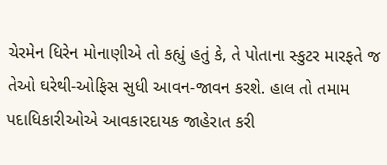ચેરમેન ધિરેન મોનાણીએ તો કહ્યું હતું કે, તે પોતાના સ્કુટર મારફતે જ તેઓ ઘરેથી-ઓફિસ સુધી આવન-જાવન કરશે. હાલ તો તમામ પદાધિકારીઓએ આવકારદાયક જાહેરાત કરી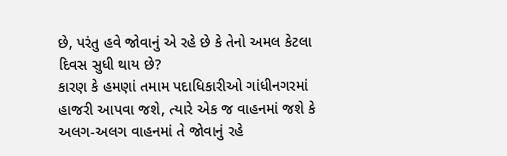છે, પરંતુ હવે જોવાનું એ રહે છે કે તેનો અમલ કેટલા દિવસ સુધી થાય છે?
કારણ કે હમણાં તમામ પદાધિકારીઓ ગાંધીનગરમાં હાજરી આપવા જશે, ત્યારે એક જ વાહનમાં જશે કે અલગ-અલગ વાહનમાં તે જોવાનું રહે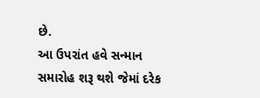છે.
આ ઉપરાંત હવે સન્માન સમારોહ શરૂ થશે જેમાં દરેક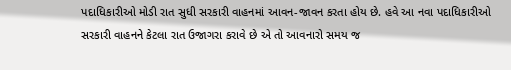પદાધિકારીઓ મોડી રાત સુધી સરકારી વાહનમાં આવન-જાવન કરતા હોય છે. હવે આ નવા પદાધિકારીઓ સરકારી વાહનને કેટલા રાત ઉજાગરા કરાવે છે એ તો આવનારો સમય જ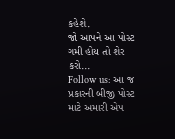કહેશે.
જો આપને આ પોસ્ટ ગમી હોય તો શેર કરો...
Follow us: આ જ પ્રકારની બીજી પોસ્ટ માટે અમારી એપ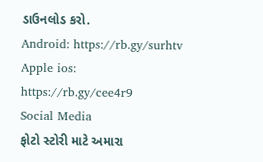ડાઉનલોડ કરો.
Android: https://rb.gy/surhtv
Apple ios: https://rb.gy/cee4r9
Social Media
ફોટો સ્ટોરી માટે અમારા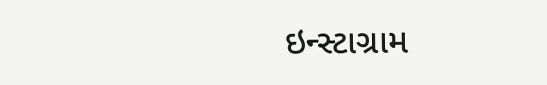ઇન્સ્ટાગ્રામ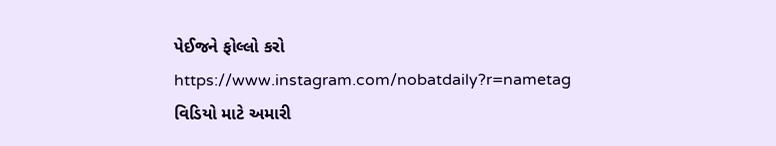પેઈજને ફોલ્લો કરો
https://www.instagram.com/nobatdaily?r=nametag
વિડિયો માટે અમારી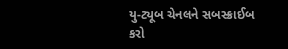યુ-ટ્યૂબ ચેનલને સબસ્ક્રાઈબ કરો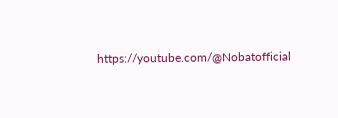https://youtube.com/@Nobatofficial